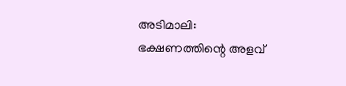അടിമാലി: ഭക്ഷണത്തിന്റെ അളവ്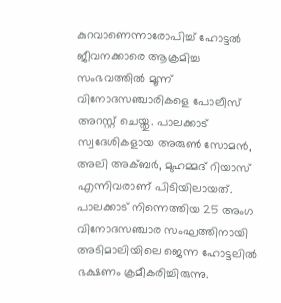കുറവാണെന്നാരോപിച്ച് ഹോട്ടൽ ജീവനക്കാരെ ആക്രമിച്ച സംഭവത്തിൽ മൂന്ന് വിനോദസഞ്ചാരികളെ പോലീസ് അറസ്റ്റ് ചെയ്തു. പാലക്കാട് സ്വദേശികളായ അരുൺ സോമൻ, അലി അക്ബർ, മുഹമ്മദ് റിയാസ് എന്നിവരാണ് പിടിയിലായത്.
പാലക്കാട് നിന്നെത്തിയ 25 അംഗ വിനോദസഞ്ചാര സംഘത്തിനായി അടിമാലിയിലെ ജെന്ന ഹോട്ടലിൽ ഭക്ഷണം ക്രമീകരിച്ചിരുന്നു.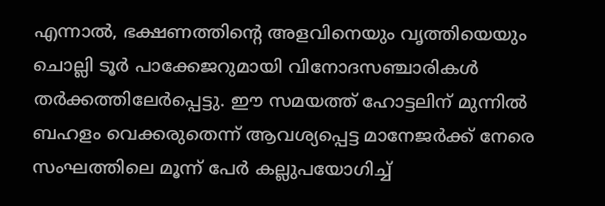എന്നാൽ, ഭക്ഷണത്തിന്റെ അളവിനെയും വൃത്തിയെയും ചൊല്ലി ടൂർ പാക്കേജറുമായി വിനോദസഞ്ചാരികൾ തർക്കത്തിലേർപ്പെട്ടു. ഈ സമയത്ത് ഹോട്ടലിന് മുന്നിൽ ബഹളം വെക്കരുതെന്ന് ആവശ്യപ്പെട്ട മാനേജർക്ക് നേരെ സംഘത്തിലെ മൂന്ന് പേർ കല്ലുപയോഗിച്ച്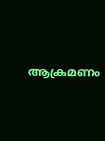ആക്രമണം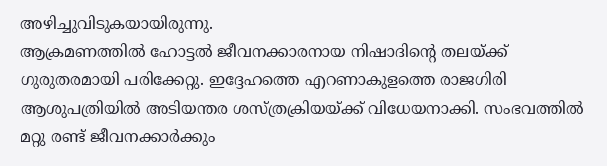അഴിച്ചുവിടുകയായിരുന്നു.
ആക്രമണത്തിൽ ഹോട്ടൽ ജീവനക്കാരനായ നിഷാദിന്റെ തലയ്ക്ക് ഗുരുതരമായി പരിക്കേറ്റു. ഇദ്ദേഹത്തെ എറണാകുളത്തെ രാജഗിരി ആശുപത്രിയിൽ അടിയന്തര ശസ്ത്രക്രിയയ്ക്ക് വിധേയനാക്കി. സംഭവത്തിൽ മറ്റു രണ്ട് ജീവനക്കാർക്കും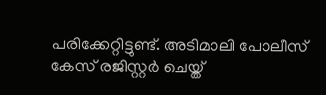പരിക്കേറ്റിട്ടുണ്ട്. അടിമാലി പോലീസ് കേസ് രജിസ്റ്റർ ചെയ്ത്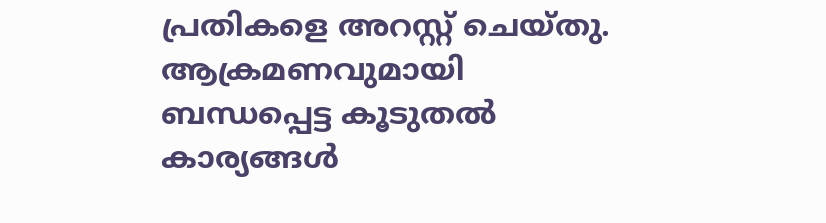പ്രതികളെ അറസ്റ്റ് ചെയ്തു. ആക്രമണവുമായി ബന്ധപ്പെട്ട കൂടുതൽ കാര്യങ്ങൾ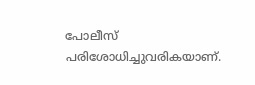പോലീസ് പരിശോധിച്ചുവരികയാണ്.